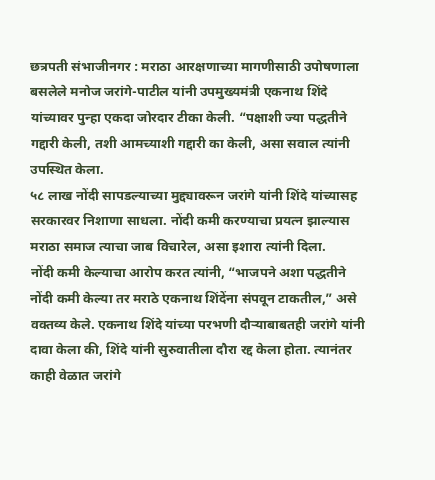छत्रपती संभाजीनगर : मराठा आरक्षणाच्या मागणीसाठी उपोषणाला बसलेले मनोज जरांगे-पाटील यांनी उपमुख्यमंत्री एकनाथ शिंदे यांच्यावर पुन्हा एकदा जोरदार टीका केली. “पक्षाशी ज्या पद्धतीने गद्दारी केली, तशी आमच्याशी गद्दारी का केली, असा सवाल त्यांनी उपस्थित केला.
५८ लाख नोंदी सापडल्याच्या मुद्द्यावरून जरांगे यांनी शिंदे यांच्यासह सरकारवर निशाणा साधला. नोंदी कमी करण्याचा प्रयत्न झाल्यास मराठा समाज त्याचा जाब विचारेल, असा इशारा त्यांनी दिला.
नोंदी कमी केल्याचा आरोप करत त्यांनी, “भाजपने अशा पद्धतीने नोंदी कमी केल्या तर मराठे एकनाथ शिंदेंना संपवून टाकतील,” असे वक्तव्य केले. एकनाथ शिंदे यांच्या परभणी दौऱ्याबाबतही जरांगे यांनी दावा केला की, शिंदे यांनी सुरुवातीला दौरा रद्द केला होता. त्यानंतर काही वेळात जरांगे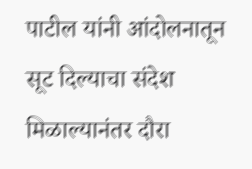पाटील यांनी आंदोलनातून सूट दिल्याचा संदेश मिळाल्यानंतर दौरा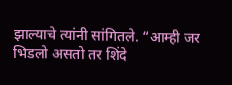झाल्याचे त्यांनी सांगितले. “आम्ही जर भिडलो असतो तर शिंदे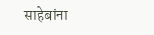साहेबांना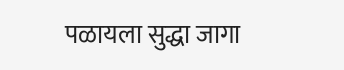पळायला सुद्धा जागा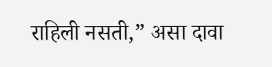राहिली नसती,” असा दावा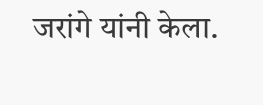जरांगे यांनी केला.